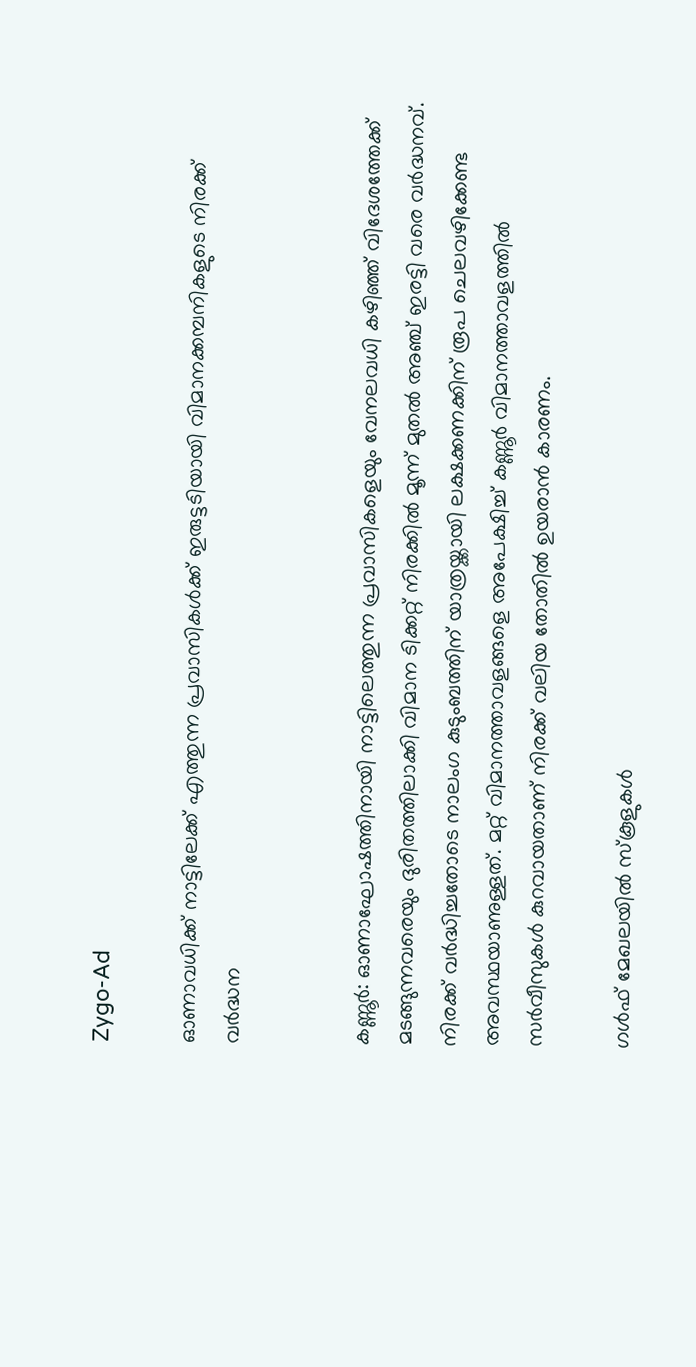Zygo-Ad

ഓണാവധിക്ക് നാട്ടിലേക്ക് എത്തുന്ന പ്രവാസികൾക്ക് ഇരുട്ടടിയായി വിമാനക്കമ്പനികളുടെ നിരക്ക് വർദ്ധന


കണ്ണൂർ: ഓണാഘോഷത്തിനായി നാട്ടിലെത്തുന്ന പ്രവാസികളെയും വേനലവധി കഴിഞ്ഞ് വിദേശത്തേക്ക് മടങ്ങുന്നവരെയും ദുരിതത്തിലാക്കി വിമാന ടിക്കറ്റ് നിരക്കിൽ മൂന്ന് മുതൽ അഞ്ച് ഇരട്ടി വരെ വർദ്ധനവ്. നിരക്ക് വർദ്ധിച്ചതോടെ നാലംഗ കുടുംബത്തിന് യാത്രയ്ക്കായി ലക്ഷക്കണക്കിന് രൂപ ചെലവഴിക്കേണ്ട അവസ്ഥയാണുള്ളത്. മറ്റ് വിമാനത്താവളങ്ങളെ അപേക്ഷിച്ച് കണ്ണൂർ വിമാനത്താവളത്തിൽ സർവീസുകൾ കുറവായതാണ് നിരക്ക് വലിയ തോതിൽ ഉയരാൻ കാരണം.

ഗൾഫ് മേഖലയിൽ സ്കൂളുകൾ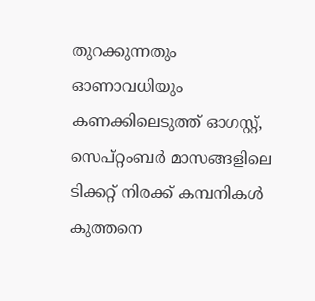തുറക്കുന്നതും ഓണാവധിയും കണക്കിലെടുത്ത് ഓഗസ്റ്റ്, സെപ്റ്റംബർ മാസങ്ങളിലെ ടിക്കറ്റ് നിരക്ക് കമ്പനികൾ കുത്തനെ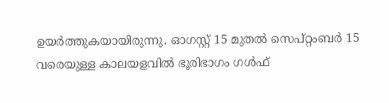ഉയർത്തുകയായിരുന്നു. ഓഗസ്റ്റ് 15 മുതൽ സെപ്റ്റംബർ 15 വരെയുള്ള കാലയളവിൽ ഭൂരിഭാഗം ഗൾഫ്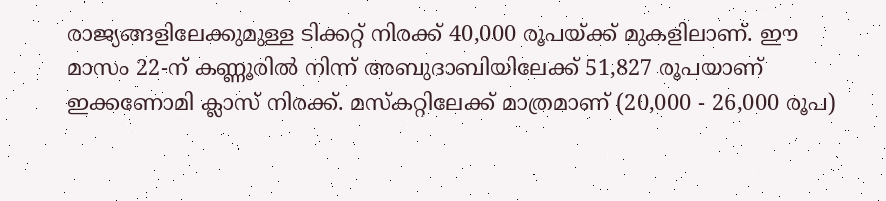രാജ്യങ്ങളിലേക്കുമുള്ള ടിക്കറ്റ് നിരക്ക് 40,000 രൂപയ്ക്ക് മുകളിലാണ്. ഈ മാസം 22-ന് കണ്ണൂരിൽ നിന്ന് അബുദാബിയിലേക്ക് 51,827 രൂപയാണ് ഇക്കണോമി ക്ലാസ് നിരക്ക്. മസ്കറ്റിലേക്ക് മാത്രമാണ് (20,000 - 26,000 രൂപ)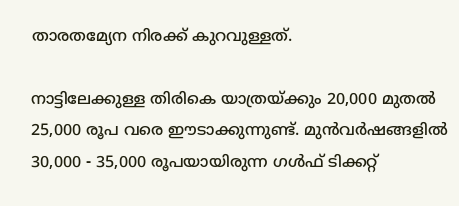താരതമ്യേന നിരക്ക് കുറവുള്ളത്.

നാട്ടിലേക്കുള്ള തിരികെ യാത്രയ്ക്കും 20,000 മുതൽ 25,000 രൂപ വരെ ഈടാക്കുന്നുണ്ട്. മുൻവർഷങ്ങളിൽ 30,000 - 35,000 രൂപയായിരുന്ന ഗൾഫ് ടിക്കറ്റ്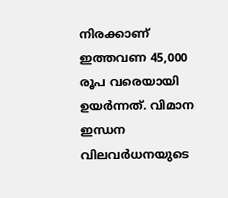നിരക്കാണ് ഇത്തവണ 45,000 രൂപ വരെയായി ഉയർന്നത്. വിമാന ഇന്ധന വിലവർധനയുടെ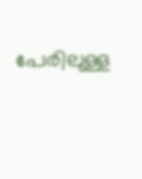പേരിലുള്ള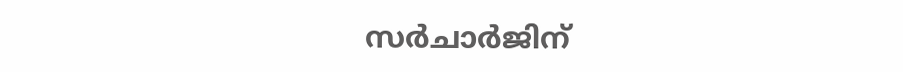സർചാർജിന്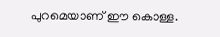പുറമെയാണ് ഈ കൊള്ള.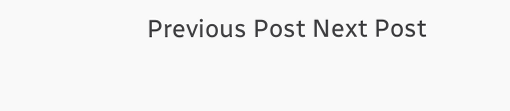Previous Post Next Post